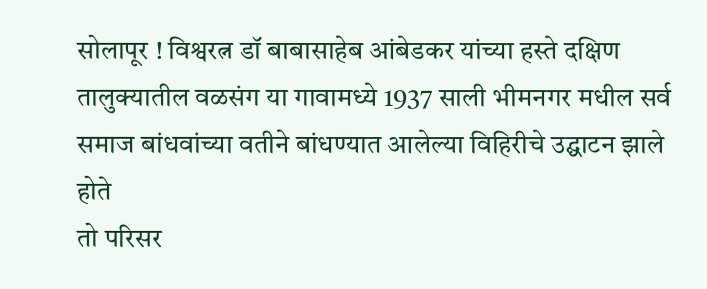सोलापूर ! विश्वरत्न डॉ बाबासाहेब आंबेडकर यांच्या हस्ते दक्षिण तालुक्यातील वळसंग या गावामध्ये 1937 साली भीमनगर मधील सर्व समाज बांधवांच्या वतीने बांधण्यात आलेल्या विहिरीचे उद्घाटन झाले होते
तो परिसर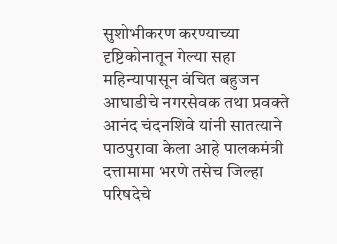सुशोभीकरण करण्याच्या दृष्टिकोनातून गेल्या सहा महिन्यापासून वंचित बहुजन आघाडीचे नगरसेवक तथा प्रवक्ते आनंद चंदनशिवे यांनी सातत्याने पाठपुरावा केला आहे पालकमंत्री दत्तामामा भरणे तसेच जिल्हा परिषदेचे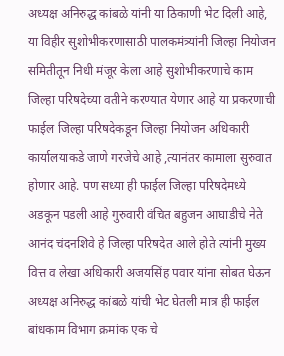अध्यक्ष अनिरुद्ध कांबळे यांनी या ठिकाणी भेट दिली आहे, या विहीर सुशोभीकरणासाठी पालकमंत्र्यांनी जिल्हा नियोजन समितीतून निधी मंजूर केला आहे सुशोभीकरणाचे काम जिल्हा परिषदेच्या वतीने करण्यात येणार आहे या प्रकरणाची फाईल जिल्हा परिषदेकडून जिल्हा नियोजन अधिकारी कार्यालयाकडे जाणे गरजेचे आहे ,त्यानंतर कामाला सुरुवात होणार आहे. पण सध्या ही फाईल जिल्हा परिषदेमध्ये अडकून पडली आहे गुरुवारी वंचित बहुजन आघाडीचे नेते आनंद चंदनशिवे हे जिल्हा परिषदेत आले होते त्यांनी मुख्य वित्त व लेखा अधिकारी अजयसिंह पवार यांना सोबत घेऊन अध्यक्ष अनिरुद्ध कांबळे यांची भेट घेतली मात्र ही फाईल बांधकाम विभाग क्रमांक एक चे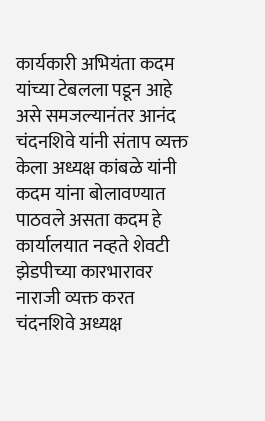कार्यकारी अभियंता कदम यांच्या टेबलला पडून आहे असे समजल्यानंतर आनंद चंदनशिवे यांनी संताप व्यक्त केला अध्यक्ष कांबळे यांनी कदम यांना बोलावण्यात पाठवले असता कदम हे कार्यालयात नव्हते शेवटी झेडपीच्या कारभारावर नाराजी व्यक्त करत चंदनशिवे अध्यक्ष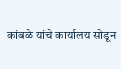कांबळे यांचे कार्यालय सोडून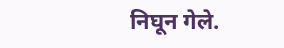निघून गेले.